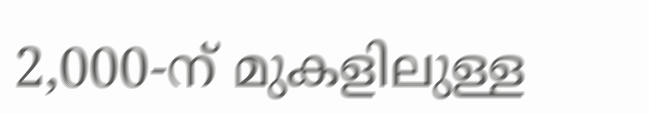2,000-ന് മുകളിലുള്ള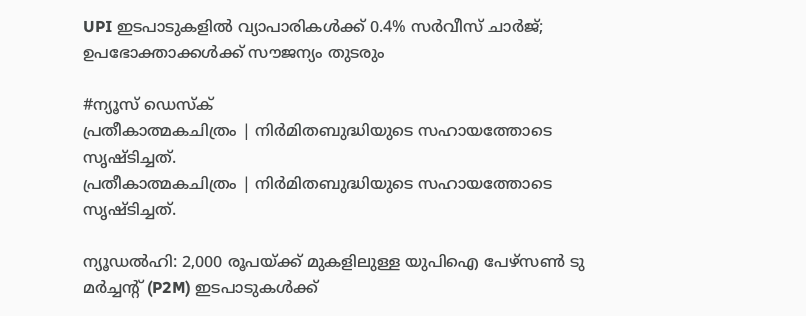UPI ഇടപാടുകളിൽ വ്യാപാരികൾക്ക് 0.4% സർവീസ് ചാർജ്; ഉപഭോക്താക്കൾക്ക് സൗജന്യം തുടരും

#ന്യൂസ് ഡെസ്ക്
പ്രതീകാത്മകചിത്രം | നിര്‍മിതബുദ്ധിയുടെ സഹായത്തോടെ സൃഷ്ടിച്ചത്.
പ്രതീകാത്മകചിത്രം | നിര്‍മിതബുദ്ധിയുടെ സഹായത്തോടെ സൃഷ്ടിച്ചത്.

ന്യൂഡൽഹി: 2,000 രൂപയ്ക്ക് മുകളിലുള്ള യുപിഐ പേഴ്‌സൺ ടു മർച്ചന്റ് (P2M) ഇടപാടുകൾക്ക്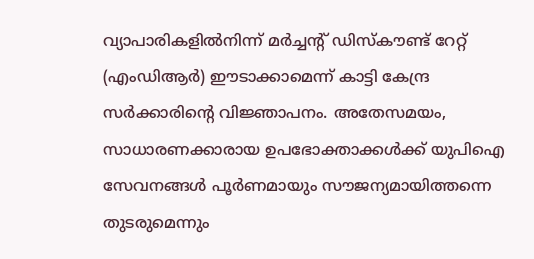വ്യാപാരികളിൽനിന്ന് മർച്ചന്റ് ഡിസ്‌കൗണ്ട് റേറ്റ് (എംഡിആർ) ഈടാക്കാമെന്ന് കാട്ടി കേന്ദ്ര സർക്കാരിന്റെ വിജ്ഞാപനം. അതേസമയം, സാധാരണക്കാരായ ഉപഭോക്താക്കൾക്ക് യുപിഐ സേവനങ്ങൾ പൂർണമായും സൗജന്യമായിത്തന്നെ തുടരുമെന്നും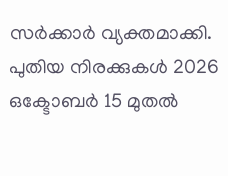സർക്കാർ വ്യക്തമാക്കി. പുതിയ നിരക്കുകൾ 2026 ഒക്ടോബർ 15 മുതൽ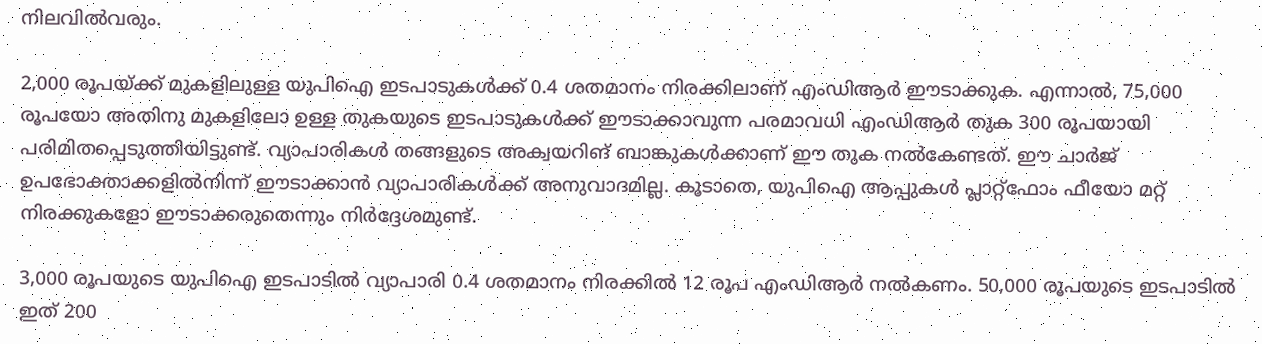നിലവിൽവരും.

2,000 രൂപയ്ക്ക് മുകളിലുള്ള യുപിഐ ഇടപാടുകൾക്ക് 0.4 ശതമാനം നിരക്കിലാണ് എംഡിആർ ഈടാക്കുക. എന്നാൽ, 75,000 രൂപയോ അതിനു മുകളിലോ ഉള്ള തുകയുടെ ഇടപാടുകൾക്ക് ഈടാക്കാവുന്ന പരമാവധി എംഡിആർ തുക 300 രൂപയായി പരിമിതപ്പെടുത്തിയിട്ടുണ്ട്. വ്യാപാരികൾ തങ്ങളുടെ അക്വയറിങ് ബാങ്കുകൾക്കാണ് ഈ തുക നൽകേണ്ടത്. ഈ ചാർജ് ഉപഭോക്താക്കളിൽനിന്ന് ഈടാക്കാൻ വ്യാപാരികൾക്ക് അനുവാദമില്ല. കൂടാതെ, യുപിഐ ആപ്പുകൾ പ്ലാറ്റ്‌ഫോം ഫീയോ മറ്റ് നിരക്കുകളോ ഈടാക്കരുതെന്നും നിർദ്ദേശമുണ്ട്.

3,000 രൂപയുടെ യുപിഐ ഇടപാടിൽ വ്യാപാരി 0.4 ശതമാനം നിരക്കിൽ 12 രൂപ എംഡിആർ നൽകണം. 50,000 രൂപയുടെ ഇടപാടിൽ ഇത് 200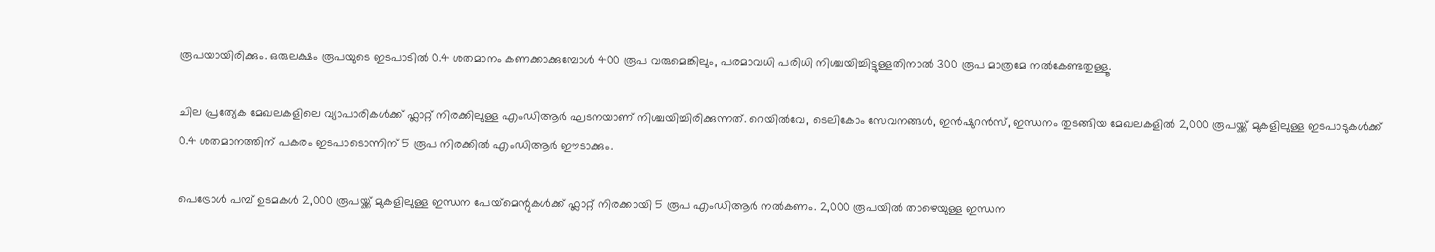രൂപയായിരിക്കും. ഒരുലക്ഷം രൂപയുടെ ഇടപാടിൽ 0.4 ശതമാനം കണക്കാക്കുമ്പോൾ 400 രൂപ വരുമെങ്കിലും, പരമാവധി പരിധി നിശ്ചയിച്ചിട്ടുള്ളതിനാൽ 300 രൂപ മാത്രമേ നൽകേണ്ടതുള്ളൂ.

ചില പ്രത്യേക മേഖലകളിലെ വ്യാപാരികൾക്ക് ഫ്ലാറ്റ് നിരക്കിലുള്ള എംഡിആർ ഘടനയാണ് നിശ്ചയിച്ചിരിക്കുന്നത്. റെയിൽവേ, ടെലികോം സേവനങ്ങൾ, ഇൻഷുറൻസ്, ഇന്ധനം തുടങ്ങിയ മേഖലകളിൽ 2,000 രൂപയ്ക്ക് മുകളിലുള്ള ഇടപാടുകൾക്ക് 0.4 ശതമാനത്തിന് പകരം ഇടപാടൊന്നിന് 5 രൂപ നിരക്കിൽ എംഡിആർ ഈടാക്കും.

പെട്രോൾ പമ്പ് ഉടമകൾ 2,000 രൂപയ്ക്ക് മുകളിലുള്ള ഇന്ധന പേയ്‌മെന്റുകൾക്ക് ഫ്ലാറ്റ് നിരക്കായി 5 രൂപ എംഡിആർ നൽകണം. 2,000 രൂപയിൽ താഴെയുള്ള ഇന്ധന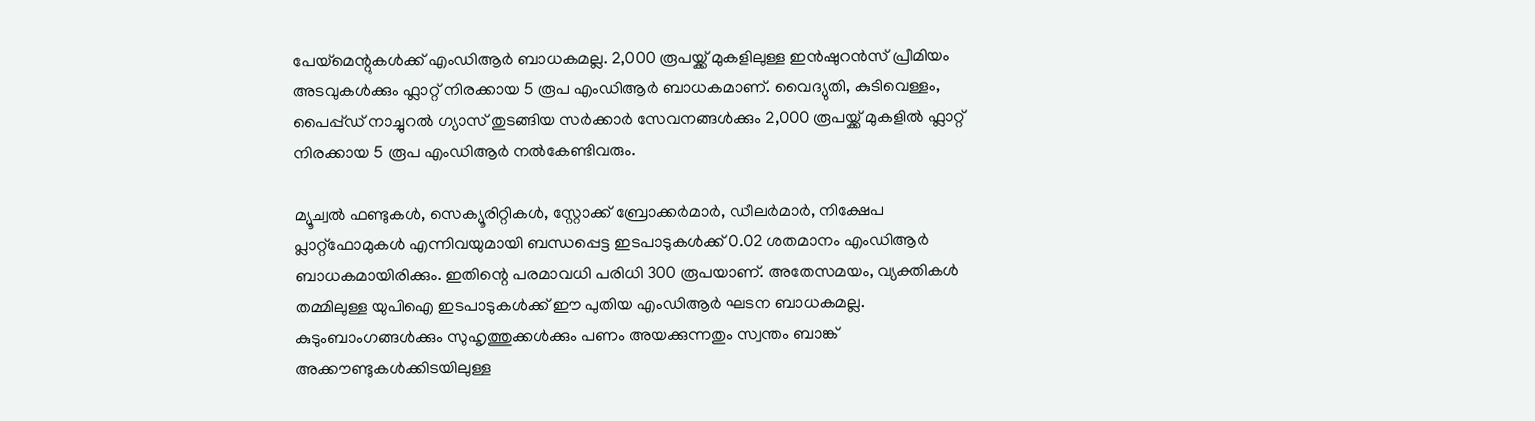പേയ്‌മെന്റുകൾക്ക് എംഡിആർ ബാധകമല്ല. 2,000 രൂപയ്ക്ക് മുകളിലുള്ള ഇൻഷുറൻസ് പ്രീമിയം അടവുകൾക്കും ഫ്ലാറ്റ് നിരക്കായ 5 രൂപ എംഡിആർ ബാധകമാണ്. വൈദ്യുതി, കുടിവെള്ളം, പൈപ്പ്ഡ് നാച്ചുറൽ ഗ്യാസ് തുടങ്ങിയ സർക്കാർ സേവനങ്ങൾക്കും 2,000 രൂപയ്ക്ക് മുകളിൽ ഫ്ലാറ്റ് നിരക്കായ 5 രൂപ എംഡിആർ നൽകേണ്ടിവരും.

മ്യൂച്വൽ ഫണ്ടുകൾ, സെക്യൂരിറ്റികൾ, സ്റ്റോക്ക് ബ്രോക്കർമാർ, ഡീലർമാർ, നിക്ഷേപ പ്ലാറ്റ്‌ഫോമുകൾ എന്നിവയുമായി ബന്ധപ്പെട്ട ഇടപാടുകൾക്ക് 0.02 ശതമാനം എംഡിആർ ബാധകമായിരിക്കും. ഇതിന്റെ പരമാവധി പരിധി 300 രൂപയാണ്. അതേസമയം, വ്യക്തികൾ തമ്മിലുള്ള യുപിഐ ഇടപാടുകൾക്ക് ഈ പുതിയ എംഡിആർ ഘടന ബാധകമല്ല. കുടുംബാംഗങ്ങൾക്കും സുഹൃത്തുക്കൾക്കും പണം അയക്കുന്നതും സ്വന്തം ബാങ്ക് അക്കൗണ്ടുകൾക്കിടയിലുള്ള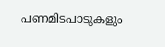പണമിടപാടുകളും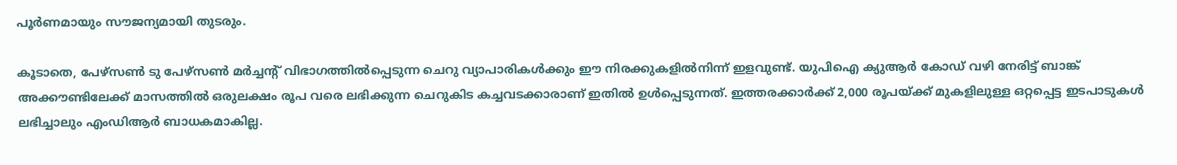പൂർണമായും സൗജന്യമായി തുടരും.

കൂടാതെ, പേഴ്‌സൺ ടു പേഴ്‌സൺ മർച്ചന്റ് വിഭാഗത്തിൽപ്പെടുന്ന ചെറു വ്യാപാരികൾക്കും ഈ നിരക്കുകളിൽനിന്ന് ഇളവുണ്ട്. യുപിഐ ക്യുആർ കോഡ് വഴി നേരിട്ട് ബാങ്ക് അക്കൗണ്ടിലേക്ക് മാസത്തിൽ ഒരുലക്ഷം രൂപ വരെ ലഭിക്കുന്ന ചെറുകിട കച്ചവടക്കാരാണ് ഇതിൽ ഉൾപ്പെടുന്നത്. ഇത്തരക്കാർക്ക് 2,000 രൂപയ്ക്ക് മുകളിലുള്ള ഒറ്റപ്പെട്ട ഇടപാടുകൾ ലഭിച്ചാലും എംഡിആർ ബാധകമാകില്ല.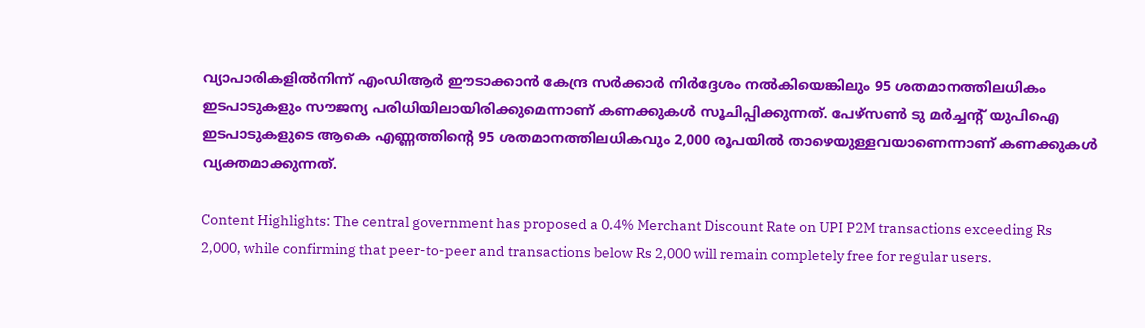വ്യാപാരികളിൽനിന്ന് എംഡിആർ ഈടാക്കാൻ കേന്ദ്ര സർക്കാർ നിർദ്ദേശം നൽകിയെങ്കിലും 95 ശതമാനത്തിലധികം ഇടപാടുകളും സൗജന്യ പരിധിയിലായിരിക്കുമെന്നാണ് കണക്കുകൾ സൂചിപ്പിക്കുന്നത്. പേഴ്‌സൺ ടു മർച്ചന്റ് യുപിഐ ഇടപാടുകളുടെ ആകെ എണ്ണത്തിന്റെ 95 ശതമാനത്തിലധികവും 2,000 രൂപയിൽ താഴെയുള്ളവയാണെന്നാണ് കണക്കുകൾ വ്യക്തമാക്കുന്നത്.

Content Highlights: The central government has proposed a 0.4% Merchant Discount Rate on UPI P2M transactions exceeding Rs 2,000, while confirming that peer-to-peer and transactions below Rs 2,000 will remain completely free for regular users.